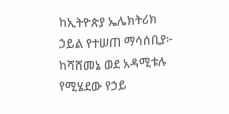ከኢትዮጵያ ኤሌክትሪክ ኃይል የተሠጠ ማሳሰቢያ፦
ከሻሸመኔ ወደ አዳሚቱሉ የሚሄደው የኃይ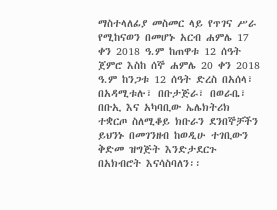ማስተላለፊያ መስመር ላይ የጥገና ሥራ የሚከናወን በመሆኑ አርብ ሐምሌ 17 ቀን 2018 ዓ.ም ከጠዋቱ 12 ሰዓት ጀምሮ እስከ ሰኞ ሐምሌ 20 ቀን 2018 ዓ.ም ከንጋቱ 12 ሰዓት ድረስ በአሰላ፣ በአዳሚቱሉ፣ በቡታጅራ፣ በወራቤ፣ በቡኢ እና አካባቢው ኤሌክትሪክ ተቋርጦ ስለሚቆይ ክቡራን ደንበኞቻችን ይህንኑ በመገንዘብ ከወዲሁ ተገቢውን ቅድመ ዝግጅት እንድታደርጉ በአክብሮት እናሳስባለን፡፡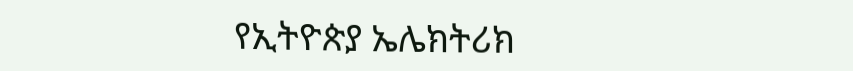የኢትዮጵያ ኤሌክትሪክ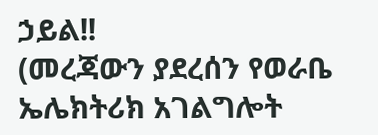ኃይል!!
(መረጃውን ያደረሰን የወራቤ ኤሌክትሪክ አገልግሎት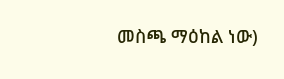መስጫ ማዕከል ነው)